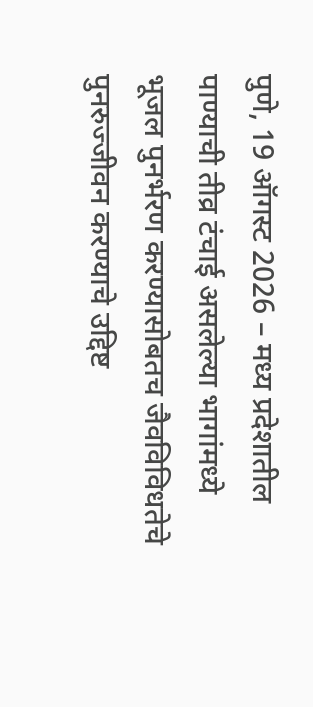पुणे, 19 ऑगस्ट 2026 – मध्य प्रदेशातील पाण्याची तीव्र टंचाई असलेल्या भागांमध्ये भूजल पुनर्भरण करण्यासोबतच जैवविविधतेचे पुनरुज्जीवन करण्याचे उद्दिष्ट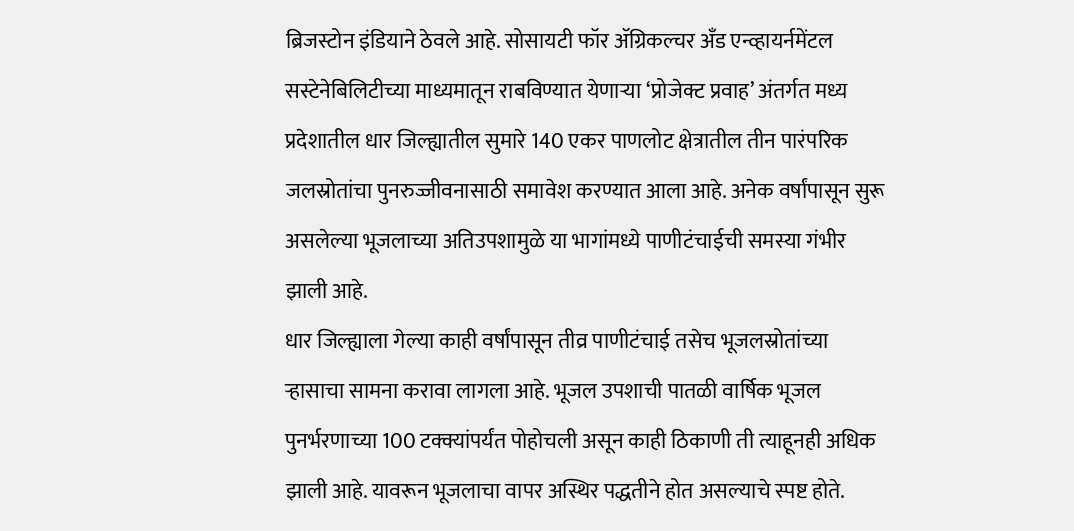ब्रिजस्टोन इंडियाने ठेवले आहे. सोसायटी फॉर ॲग्रिकल्चर अँड एन्व्हायर्नमेंटल सस्टेनेबिलिटीच्या माध्यमातून राबविण्यात येणाऱ्या ‘प्रोजेक्ट प्रवाह’ अंतर्गत मध्य प्रदेशातील धार जिल्ह्यातील सुमारे 140 एकर पाणलोट क्षेत्रातील तीन पारंपरिक जलस्रोतांचा पुनरुज्जीवनासाठी समावेश करण्यात आला आहे. अनेक वर्षांपासून सुरू असलेल्या भूजलाच्या अतिउपशामुळे या भागांमध्ये पाणीटंचाईची समस्या गंभीर झाली आहे.
धार जिल्ह्याला गेल्या काही वर्षांपासून तीव्र पाणीटंचाई तसेच भूजलस्रोतांच्या ऱ्हासाचा सामना करावा लागला आहे. भूजल उपशाची पातळी वार्षिक भूजल पुनर्भरणाच्या 100 टक्क्यांपर्यंत पोहोचली असून काही ठिकाणी ती त्याहूनही अधिक झाली आहे. यावरून भूजलाचा वापर अस्थिर पद्धतीने होत असल्याचे स्पष्ट होते.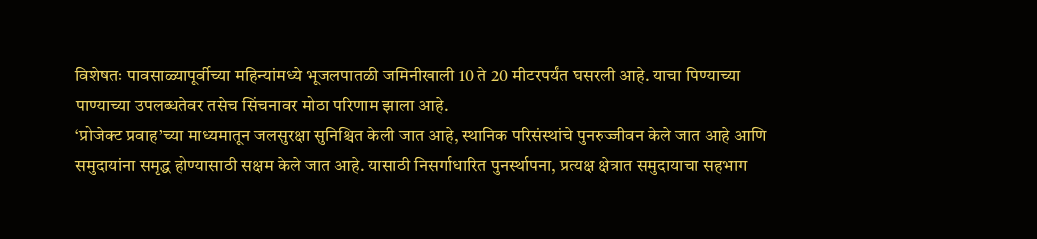विशेषतः पावसाळ्यापूर्वीच्या महिन्यांमध्ये भूजलपातळी जमिनीखाली 10 ते 20 मीटरपर्यंत घसरली आहे. याचा पिण्याच्या पाण्याच्या उपलब्धतेवर तसेच सिंचनावर मोठा परिणाम झाला आहे.
‘प्रोजेक्ट प्रवाह’च्या माध्यमातून जलसुरक्षा सुनिश्चित केली जात आहे, स्थानिक परिसंस्थांचे पुनरुज्जीवन केले जात आहे आणि समुदायांना समृद्ध होण्यासाठी सक्षम केले जात आहे. यासाठी निसर्गाधारित पुनर्स्थापना, प्रत्यक्ष क्षेत्रात समुदायाचा सहभाग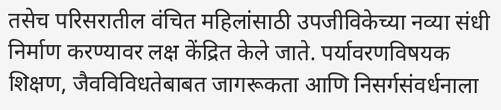तसेच परिसरातील वंचित महिलांसाठी उपजीविकेच्या नव्या संधी निर्माण करण्यावर लक्ष केंद्रित केले जाते. पर्यावरणविषयक शिक्षण, जैवविविधतेबाबत जागरूकता आणि निसर्गसंवर्धनाला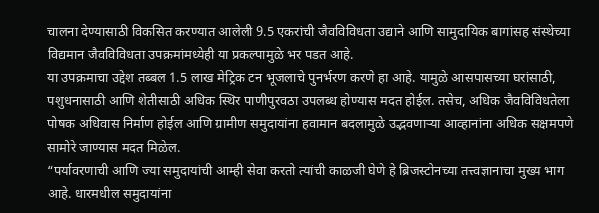चालना देण्यासाठी विकसित करण्यात आलेली 9.5 एकरांची जैवविविधता उद्याने आणि सामुदायिक बागांसह संस्थेच्या विद्यमान जैवविविधता उपक्रमांमध्येही या प्रकल्पामुळे भर पडत आहे.
या उपक्रमाचा उद्देश तब्बल 1.5 लाख मेट्रिक टन भूजलाचे पुनर्भरण करणे हा आहे. यामुळे आसपासच्या घरांसाठी, पशुधनासाठी आणि शेतीसाठी अधिक स्थिर पाणीपुरवठा उपलब्ध होण्यास मदत होईल. तसेच, अधिक जैवविविधतेला पोषक अधिवास निर्माण होईल आणि ग्रामीण समुदायांना हवामान बदलामुळे उद्भवणाऱ्या आव्हानांना अधिक सक्षमपणे सामोरे जाण्यास मदत मिळेल.
“पर्यावरणाची आणि ज्या समुदायांची आम्ही सेवा करतो त्यांची काळजी घेणे हे ब्रिजस्टोनच्या तत्त्वज्ञानाचा मुख्य भाग आहे. धारमधील समुदायांना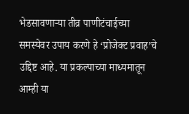भेडसावणाऱ्या तीव्र पाणीटंचाईच्या समस्येवर उपाय करणे हे ‘प्रोजेक्ट प्रवाह’चे उद्दिष्ट आहे. या प्रकल्पाच्या माध्यमातून आम्ही या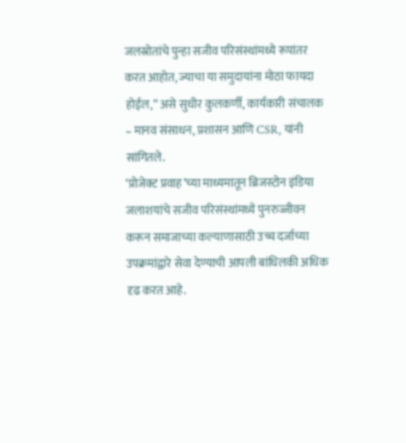जलस्रोतांचे पुन्हा सजीव परिसंस्थांमध्ये रूपांतर करत आहोत, ज्याचा या समुदायांना मोठा फायदा होईल,” असे सुधीर कुलकर्णी, कार्यकारी संचालक – मानव संसाधन, प्रशासन आणि CSR, यांनी सांगितले.
‘प्रोजेक्ट प्रवाह’च्या माध्यमातून ब्रिजस्टोन इंडिया जलाशयांचे सजीव परिसंस्थांमध्ये पुनरुज्जीवन करून समाजाच्या कल्याणासाठी उच्च दर्जाच्या उपक्रमांद्वारे सेवा देण्याची आपली बांधिलकी अधिक दृढ करत आहे.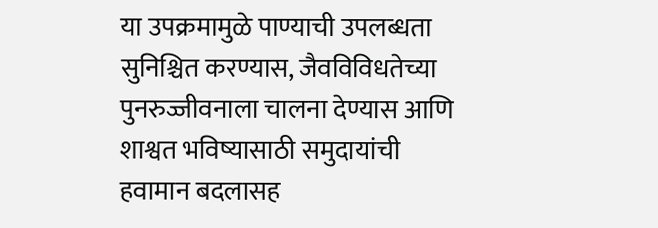या उपक्रमामुळे पाण्याची उपलब्धता सुनिश्चित करण्यास, जैवविविधतेच्या पुनरुज्जीवनाला चालना देण्यास आणि शाश्वत भविष्यासाठी समुदायांची हवामान बदलासह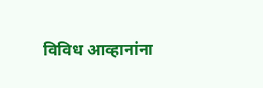विविध आव्हानांना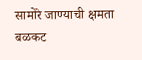सामोरे जाण्याची क्षमता बळकट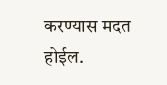करण्यास मदत होईल.